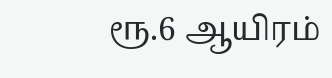ரூ.6 ஆயிரம்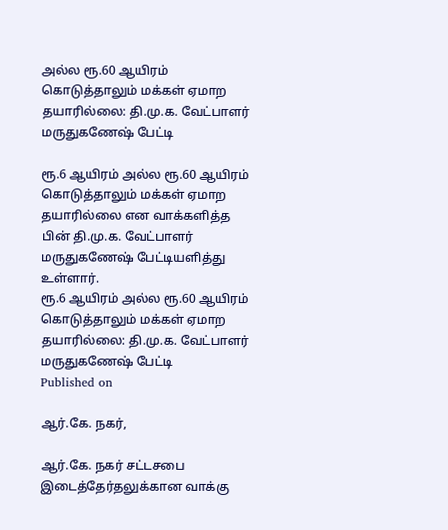அல்ல ரூ.60 ஆயிரம் கொடுத்தாலும் மக்கள் ஏமாற தயாரில்லை: தி.மு.க. வேட்பாளர் மருதுகணேஷ் பேட்டி

ரூ.6 ஆயிரம் அல்ல ரூ.60 ஆயிரம் கொடுத்தாலும் மக்கள் ஏமாற தயாரில்லை என வாக்களித்த பின் தி.மு.க. வேட்பாளர் மருதுகணேஷ் பேட்டியளித்து உள்ளார்.
ரூ.6 ஆயிரம் அல்ல ரூ.60 ஆயிரம் கொடுத்தாலும் மக்கள் ஏமாற தயாரில்லை: தி.மு.க. வேட்பாளர் மருதுகணேஷ் பேட்டி
Published on

ஆர்.கே. நகர்,

ஆர்.கே. நகர் சட்டசபை இடைத்தேர்தலுக்கான வாக்கு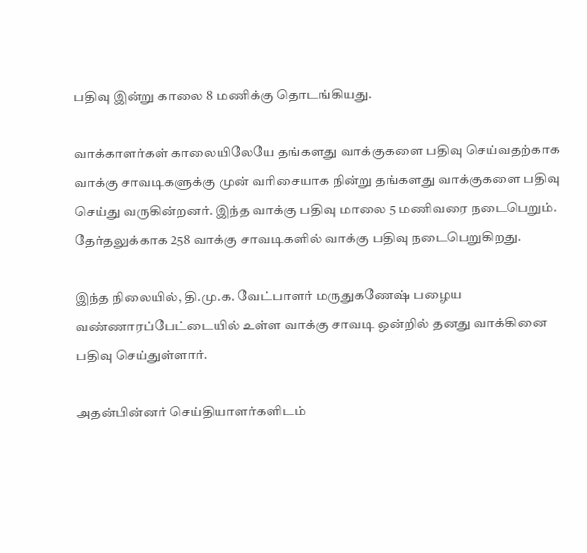பதிவு இன்று காலை 8 மணிக்கு தொடங்கியது.

வாக்காளர்கள் காலையிலேயே தங்களது வாக்குகளை பதிவு செய்வதற்காக வாக்கு சாவடிகளுக்கு முன் வரிசையாக நின்று தங்களது வாக்குகளை பதிவு செய்து வருகின்றனர். இந்த வாக்கு பதிவு மாலை 5 மணிவரை நடைபெறும். தேர்தலுக்காக 258 வாக்கு சாவடிகளில் வாக்கு பதிவு நடைபெறுகிறது.

இந்த நிலையில், தி.மு.க. வேட்பாளர் மருதுகணேஷ் பழைய வண்ணாரப்பேட்டையில் உள்ள வாக்கு சாவடி ஒன்றில் தனது வாக்கினை பதிவு செய்துள்ளார்.

அதன்பின்னர் செய்தியாளர்களிடம்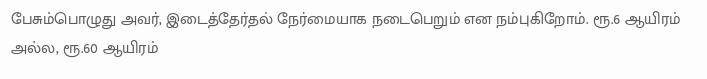பேசும்பொழுது அவர், இடைத்தேர்தல் நேர்மையாக நடைபெறும் என நம்புகிறோம். ரூ.6 ஆயிரம் அல்ல, ரூ.60 ஆயிரம்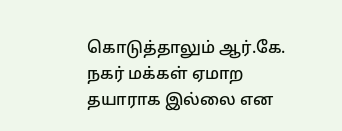கொடுத்தாலும் ஆர்.கே. நகர் மக்கள் ஏமாற தயாராக இல்லை என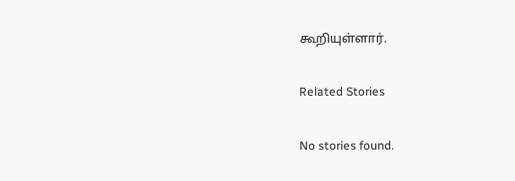கூறியுள்ளார்.

Related Stories

No stories found.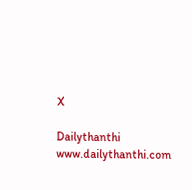X

Dailythanthi
www.dailythanthi.com